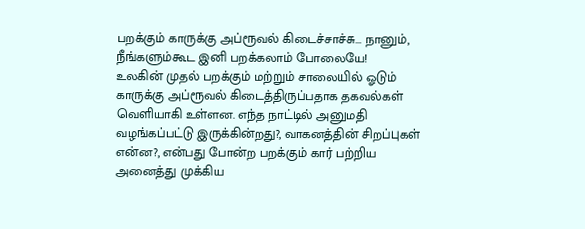பறக்கும் காருக்கு அப்ரூவல் கிடைச்சாச்சு... நானும், நீங்களும்கூட இனி பறக்கலாம் போலையே!
உலகின் முதல் பறக்கும் மற்றும் சாலையில் ஓடும் காருக்கு அப்ரூவல் கிடைத்திருப்பதாக தகவல்கள் வெளியாகி உள்ளன. எந்த நாட்டில் அனுமதி வழங்கப்பட்டு இருக்கின்றது?, வாகனத்தின் சிறப்புகள் என்ன?, என்பது போன்ற பறக்கும் கார் பற்றிய அனைத்து முக்கிய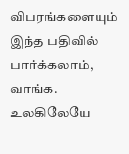விபரங்களையும் இந்த பதிவில் பார்க்கலாம், வாங்க.
உலகிலேயே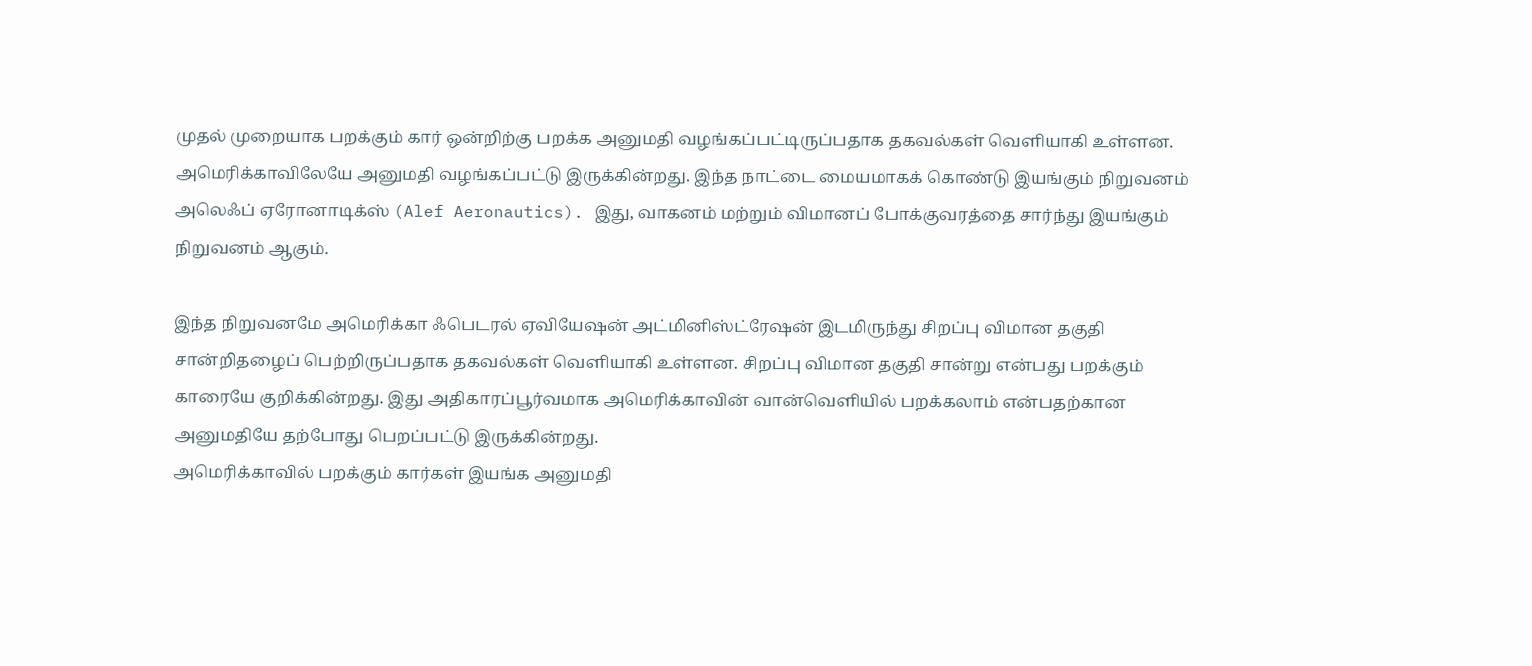முதல் முறையாக பறக்கும் கார் ஒன்றிற்கு பறக்க அனுமதி வழங்கப்பட்டிருப்பதாக தகவல்கள் வெளியாகி உள்ளன. அமெரிக்காவிலேயே அனுமதி வழங்கப்பட்டு இருக்கின்றது. இந்த நாட்டை மையமாகக் கொண்டு இயங்கும் நிறுவனம் அலெஃப் ஏரோனாடிக்ஸ் (Alef Aeronautics). இது, வாகனம் மற்றும் விமானப் போக்குவரத்தை சார்ந்து இயங்கும் நிறுவனம் ஆகும்.

இந்த நிறுவனமே அமெரிக்கா ஃபெடரல் ஏவியேஷன் அட்மினிஸ்ட்ரேஷன் இடமிருந்து சிறப்பு விமான தகுதி சான்றிதழைப் பெற்றிருப்பதாக தகவல்கள் வெளியாகி உள்ளன. சிறப்பு விமான தகுதி சான்று என்பது பறக்கும் காரையே குறிக்கின்றது. இது அதிகாரப்பூர்வமாக அமெரிக்காவின் வான்வெளியில் பறக்கலாம் என்பதற்கான அனுமதியே தற்போது பெறப்பட்டு இருக்கின்றது.
அமெரிக்காவில் பறக்கும் கார்கள் இயங்க அனுமதி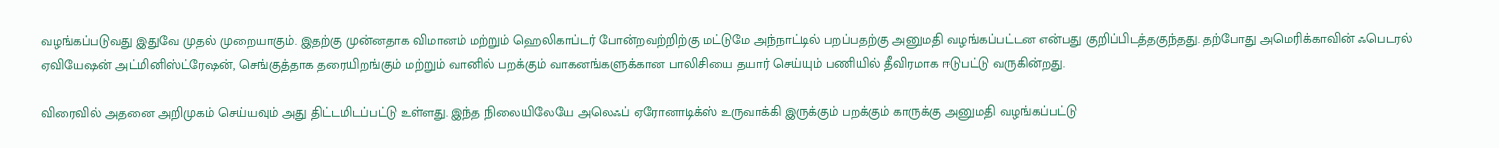வழங்கப்படுவது இதுவே முதல் முறையாகும். இதற்கு முன்னதாக விமானம் மற்றும் ஹெலிகாப்டர் போன்றவற்றிற்கு மட்டுமே அந்நாட்டில் பறப்பதற்கு அனுமதி வழங்கப்பட்டன என்பது குறிப்பிடத்தகுந்தது. தற்போது அமெரிக்காவின் ஃபெடரல் ஏவியேஷன் அட்மினிஸ்ட்ரேஷன், செங்குத்தாக தரையிறங்கும் மற்றும் வானில் பறக்கும் வாகனங்களுக்கான பாலிசியை தயார் செய்யும் பணியில் தீவிரமாக ஈடுபட்டு வருகின்றது.

விரைவில் அதனை அறிமுகம் செய்யவும் அது திட்டமிடப்பட்டு உள்ளது. இந்த நிலையிலேயே அலெஃப் ஏரோனாடிக்ஸ் உருவாக்கி இருக்கும் பறக்கும் காருக்கு அனுமதி வழங்கப்பட்டு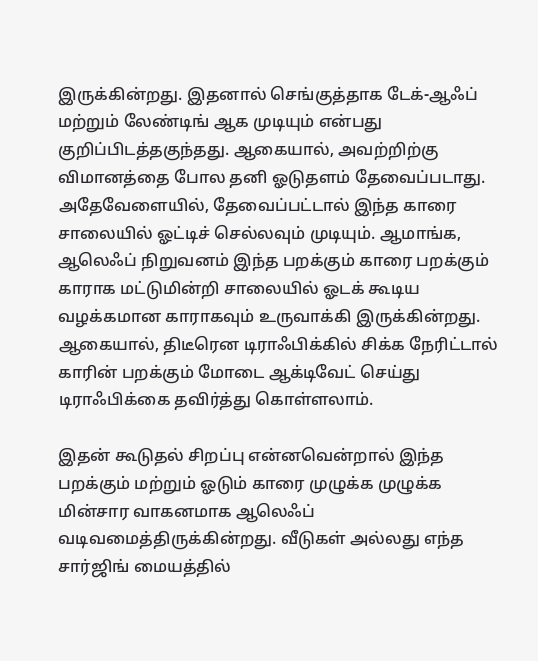இருக்கின்றது. இதனால் செங்குத்தாக டேக்-ஆஃப் மற்றும் லேண்டிங் ஆக முடியும் என்பது குறிப்பிடத்தகுந்தது. ஆகையால், அவற்றிற்கு விமானத்தை போல தனி ஓடுதளம் தேவைப்படாது.
அதேவேளையில், தேவைப்பட்டால் இந்த காரை சாலையில் ஓட்டிச் செல்லவும் முடியும். ஆமாங்க, ஆலெஃப் நிறுவனம் இந்த பறக்கும் காரை பறக்கும் காராக மட்டுமின்றி சாலையில் ஓடக் கூடிய வழக்கமான காராகவும் உருவாக்கி இருக்கின்றது. ஆகையால், திடீரென டிராஃபிக்கில் சிக்க நேரிட்டால் காரின் பறக்கும் மோடை ஆக்டிவேட் செய்து டிராஃபிக்கை தவிர்த்து கொள்ளலாம்.

இதன் கூடுதல் சிறப்பு என்னவென்றால் இந்த பறக்கும் மற்றும் ஓடும் காரை முழுக்க முழுக்க மின்சார வாகனமாக ஆலெஃப் வடிவமைத்திருக்கின்றது. வீடுகள் அல்லது எந்த சார்ஜிங் மையத்தில்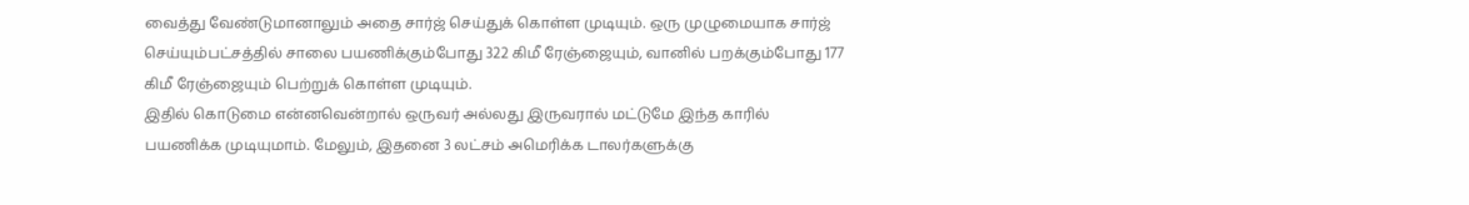வைத்து வேண்டுமானாலும் அதை சார்ஜ் செய்துக் கொள்ள முடியும். ஒரு முழுமையாக சார்ஜ் செய்யும்பட்சத்தில் சாலை பயணிக்கும்போது 322 கிமீ ரேஞ்ஜையும், வானில் பறக்கும்போது 177 கிமீ ரேஞ்ஜையும் பெற்றுக் கொள்ள முடியும்.
இதில் கொடுமை என்னவென்றால் ஒருவர் அல்லது இருவரால் மட்டுமே இந்த காரில் பயணிக்க முடியுமாம். மேலும், இதனை 3 லட்சம் அமெரிக்க டாலர்களுக்கு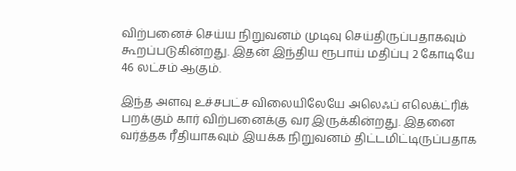விற்பனைச் செய்ய நிறுவனம் முடிவு செய்திருப்பதாகவும் கூறப்படுகின்றது. இதன் இந்திய ரூபாய் மதிப்பு 2 கோடியே 46 லட்சம் ஆகும்.

இந்த அளவு உச்சபட்ச விலையிலேயே அலெஃப் எலெக்ட்ரிக் பறக்கும் கார் விற்பனைக்கு வர இருக்கின்றது. இதனை வர்த்தக ரீதியாகவும் இயக்க நிறுவனம் திட்டமிட்டிருப்பதாக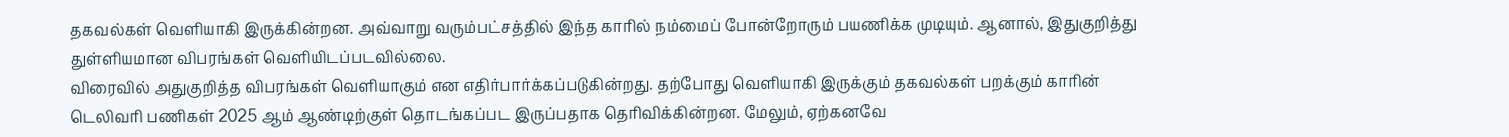தகவல்கள் வெளியாகி இருக்கின்றன. அவ்வாறு வரும்பட்சத்தில் இந்த காரில் நம்மைப் போன்றோரும் பயணிக்க முடியும். ஆனால், இதுகுறித்து துள்ளியமான விபரங்கள் வெளியிடப்படவில்லை.
விரைவில் அதுகுறித்த விபரங்கள் வெளியாகும் என எதிர்பார்க்கப்படுகின்றது. தற்போது வெளியாகி இருக்கும் தகவல்கள் பறக்கும் காரின் டெலிவரி பணிகள் 2025 ஆம் ஆண்டிற்குள் தொடங்கப்பட இருப்பதாக தெரிவிக்கின்றன. மேலும், ஏற்கனவே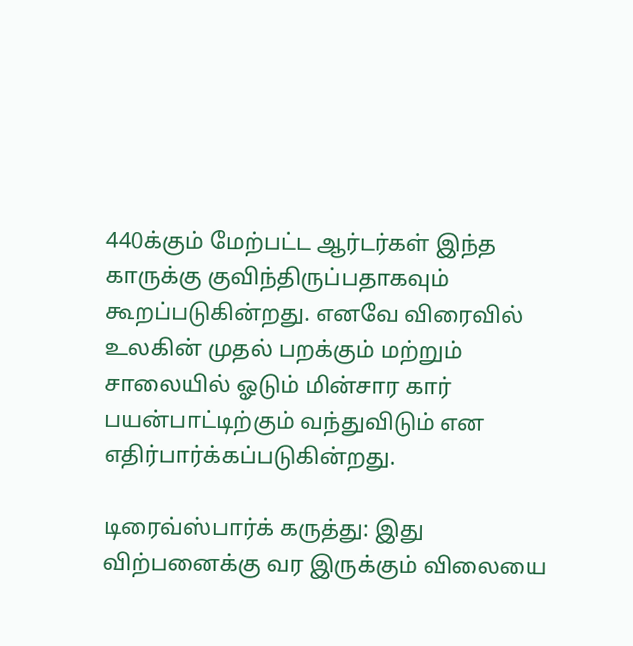440க்கும் மேற்பட்ட ஆர்டர்கள் இந்த காருக்கு குவிந்திருப்பதாகவும் கூறப்படுகின்றது. எனவே விரைவில் உலகின் முதல் பறக்கும் மற்றும் சாலையில் ஓடும் மின்சார கார் பயன்பாட்டிற்கும் வந்துவிடும் என எதிர்பார்க்கப்படுகின்றது.

டிரைவ்ஸ்பார்க் கருத்து: இது விற்பனைக்கு வர இருக்கும் விலையை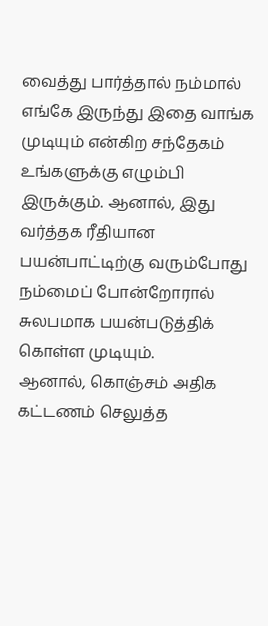வைத்து பார்த்தால் நம்மால் எங்கே இருந்து இதை வாங்க முடியும் என்கிற சந்தேகம் உங்களுக்கு எழும்பி இருக்கும். ஆனால், இது வர்த்தக ரீதியான பயன்பாட்டிற்கு வரும்போது நம்மைப் போன்றோரால் சுலபமாக பயன்படுத்திக் கொள்ள முடியும்.
ஆனால், கொஞ்சம் அதிக கட்டணம் செலுத்த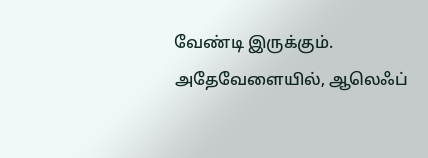வேண்டி இருக்கும். அதேவேளையில், ஆலெஃப்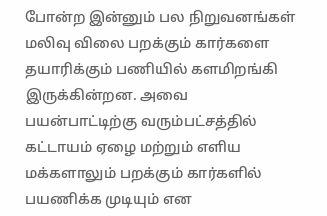போன்ற இன்னும் பல நிறுவனங்கள் மலிவு விலை பறக்கும் கார்களை தயாரிக்கும் பணியில் களமிறங்கி இருக்கின்றன. அவை பயன்பாட்டிற்கு வரும்பட்சத்தில் கட்டாயம் ஏழை மற்றும் எளிய மக்களாலும் பறக்கும் கார்களில் பயணிக்க முடியும் என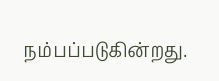நம்பப்படுகின்றது.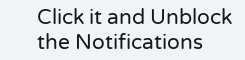Click it and Unblock the Notifications